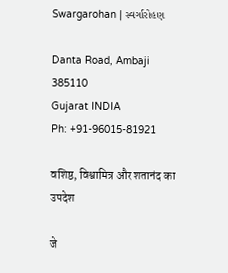Swargarohan | સ્વર્ગારોહણ

Danta Road, Ambaji 385110
Gujarat INDIA
Ph: +91-96015-81921

वशिष्ठ, विश्वामित्र और शतानंद का उपदेश

जे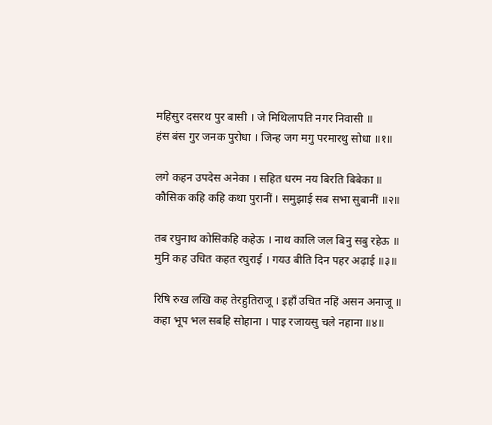महिसुर दसरथ पुर बासी । जे मिथिलापति नगर निवासी ॥
हंस बंस गुर जनक पुरोधा । जिन्ह जग मगु परमारथु सोधा ॥१॥

लगे कहन उपदेस अनेका । सहित धरम नय बिरति बिबेका ॥
कौसिक कहि कहि कथा पुरानीं । समुझाई सब सभा सुबानीं ॥२॥

तब रघुनाथ कोसिकहि कहेऊ । नाथ कालि जल बिनु सबु रहेऊ ॥
मुनि कह उचित कहत रघुराई । गयउ बीति दिन पहर अढ़ाई ॥३॥

रिषि रुख लखि कह तेरहुतिराजू । इहाँ उचित नहिं असन अनाजू ॥
कहा भूप भल सबहि सोहाना । पाइ रजायसु चले नहाना ॥४॥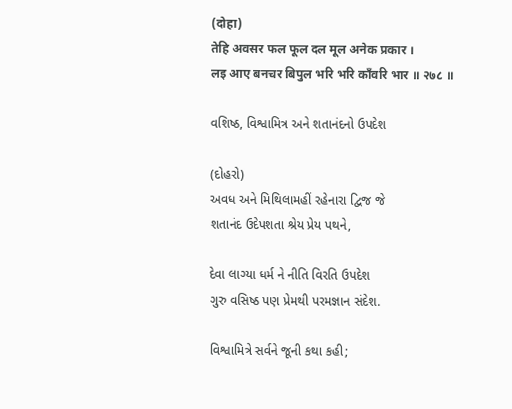(दोहा)
तेहि अवसर फल फूल दल मूल अनेक प्रकार ।
लइ आए बनचर बिपुल भरि भरि काँवरि भार ॥ २७८ ॥

વશિષ્ઠ, વિશ્વામિત્ર અને શતાનંદનો ઉપદેશ

(દોહરો)
અવધ અને મિથિલામહીં રહેનારા દ્વિજ જે
શતાનંદ ઉદેપશતા શ્રેય પ્રેય પથને,

દેવા લાગ્યા ધર્મ ને નીતિ વિરતિ ઉપદેશ
ગુરુ વસિષ્ઠ પણ પ્રેમથી પરમજ્ઞાન સંદેશ.

વિશ્વામિત્રે સર્વને જૂની કથા કહી;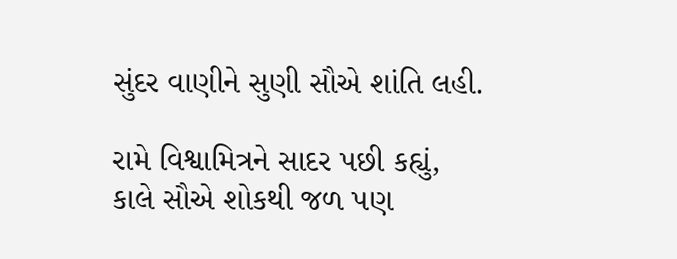સુંદર વાણીને સુણી સૌએ શાંતિ લહી.

રામે વિશ્વામિત્રને સાદર પછી કહ્યું,
કાલે સૌએ શોકથી જળ પણ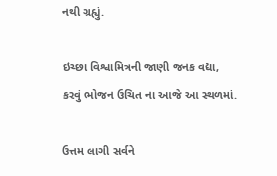નથી ગ્રહ્યું.

ઇચ્છા વિશ્વામિત્રની જાણી જનક વદ્યા,
કરવું ભોજન ઉચિત ના આજે આ સ્થળમાં.

ઉત્તમ લાગી સર્વને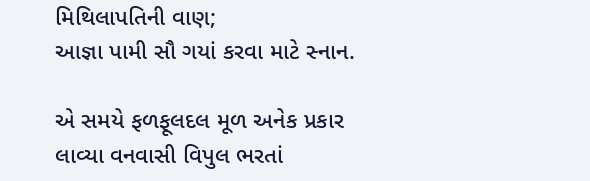મિથિલાપતિની વાણ;
આજ્ઞા પામી સૌ ગયાં કરવા માટે સ્નાન.

એ સમયે ફળફૂલદલ મૂળ અનેક પ્રકાર
લાવ્યા વનવાસી વિપુલ ભરતાં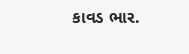કાવડ ભાર.